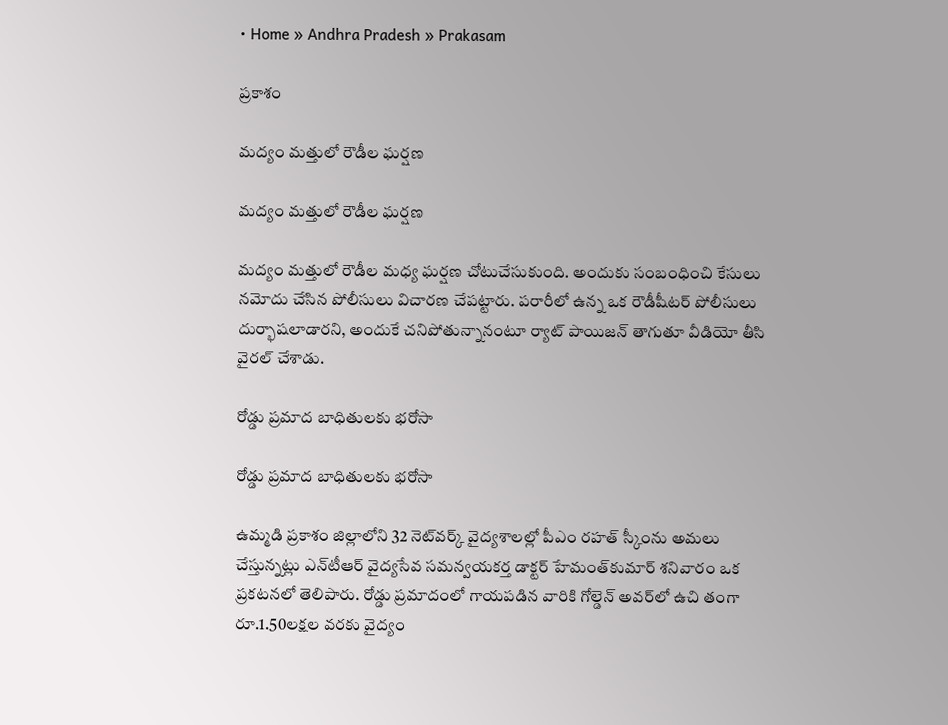• Home » Andhra Pradesh » Prakasam

ప్రకాశం

మద్యం మత్తులో రౌడీల ఘర్షణ

మద్యం మత్తులో రౌడీల ఘర్షణ

మద్యం మత్తులో రౌడీల మధ్య ఘర్షణ చోటుచేసుకుంది. అందుకు సంబంధించి కేసులు నమోదు చేసిన పోలీసులు విచారణ చేపట్టారు. పరారీలో ఉన్న ఒక రౌడీషీటర్‌ పోలీసులు దుర్భాషలాడారని, అందుకే చనిపోతున్నానంటూ ర్యాట్‌ పాయిజన్‌ తాగుతూ వీడియో తీసి వైరల్‌ చేశాడు.

రోడ్డు ప్రమాద బాధితులకు భరోసా

రోడ్డు ప్రమాద బాధితులకు భరోసా

ఉమ్మడి ప్రకాశం జిల్లాలోని 32 నెట్‌వర్క్‌ వైద్యశాలల్లో పీఎం రహత్‌ స్కీంను అమలు చేస్తున్నట్లు ఎన్‌టీఆర్‌ వైద్యసేవ సమన్వయకర్త డాక్టర్‌ హేమంత్‌కుమార్‌ శనివారం ఒక ప్రకటనలో తెలిపారు. రోడ్డు ప్రమాదంలో గాయపడిన వారికి గోల్డెన్‌ అవర్‌లో ఉచి తంగా రూ.1.50లక్షల వరకు వైద్యం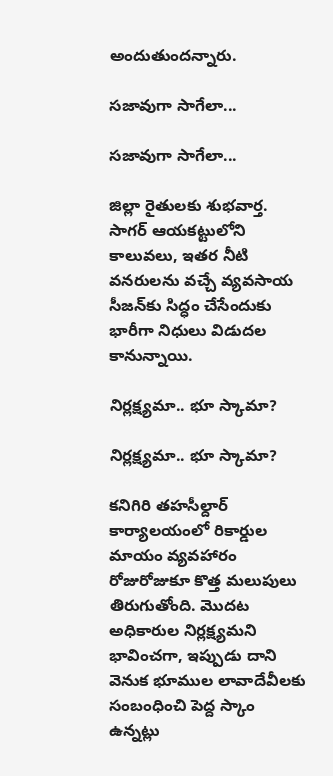అందుతుందన్నారు.

సజావుగా సాగేలా...

సజావుగా సాగేలా...

జిల్లా రైతులకు శుభవార్త. సాగర్‌ ఆయకట్టులోని కాలువలు, ఇతర నీటి వనరులను వచ్చే వ్యవసాయ సీజన్‌కు సిద్ధం చేసేందుకు భారీగా నిధులు విడుదల కానున్నాయి.

నిర్లక్ష్యమా.. భూ స్కామా?

నిర్లక్ష్యమా.. భూ స్కామా?

కనిగిరి తహసీల్దార్‌ కార్యాలయంలో రికార్డుల మాయం వ్యవహారం రోజురోజుకూ కొత్త మలుపులు తిరుగుతోంది. మొదట అధికారుల నిర్లక్ష్యమని భావించగా, ఇప్పుడు దాని వెనుక భూముల లావాదేవీలకు సంబంధించి పెద్ద స్కాం ఉన్నట్లు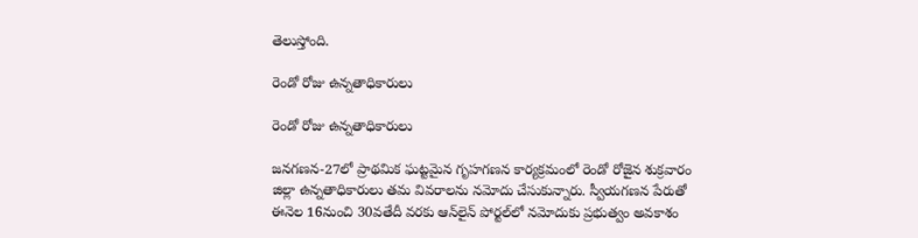తెలుస్తోంది.

రెండో రోజు ఉన్నతాధికారులు

రెండో రోజు ఉన్నతాధికారులు

జనగణన-27లో ప్రాథమిక ఘట్టమైన గృహగణన కార్యక్రమంలో రెండో రోజైన శుక్రవారం జిల్లా ఉన్నతాధికారులు తమ వివరాలను నమోదు చేసుకున్నారు. స్వీయగణన పేరుతో ఈనెల 16నుంచి 30వతేదీ వరకు ఆన్‌లైన్‌ పోర్టల్‌లో నమోదుకు ప్రభుత్వం అవకాశం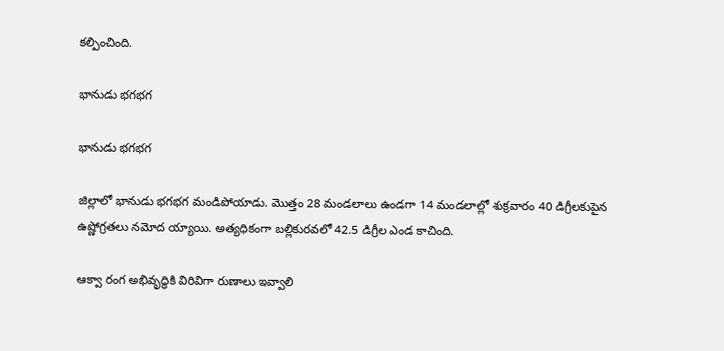కల్పించింది.

భానుడు భగభగ

భానుడు భగభగ

జిల్లాలో భానుడు భగభగ మండిపోయాడు. మొత్తం 28 మండలాలు ఉండగా 14 మండలాల్లో శుక్రవారం 40 డిగ్రీలకుపైన ఉష్ణోగ్రతలు నమోద య్యాయి. అత్యధికంగా బల్లికురవలో 42.5 డిగ్రీల ఎండ కాచింది.

ఆక్వా రంగ అభివృద్ధికి విరివిగా రుణాలు ఇవ్వాలి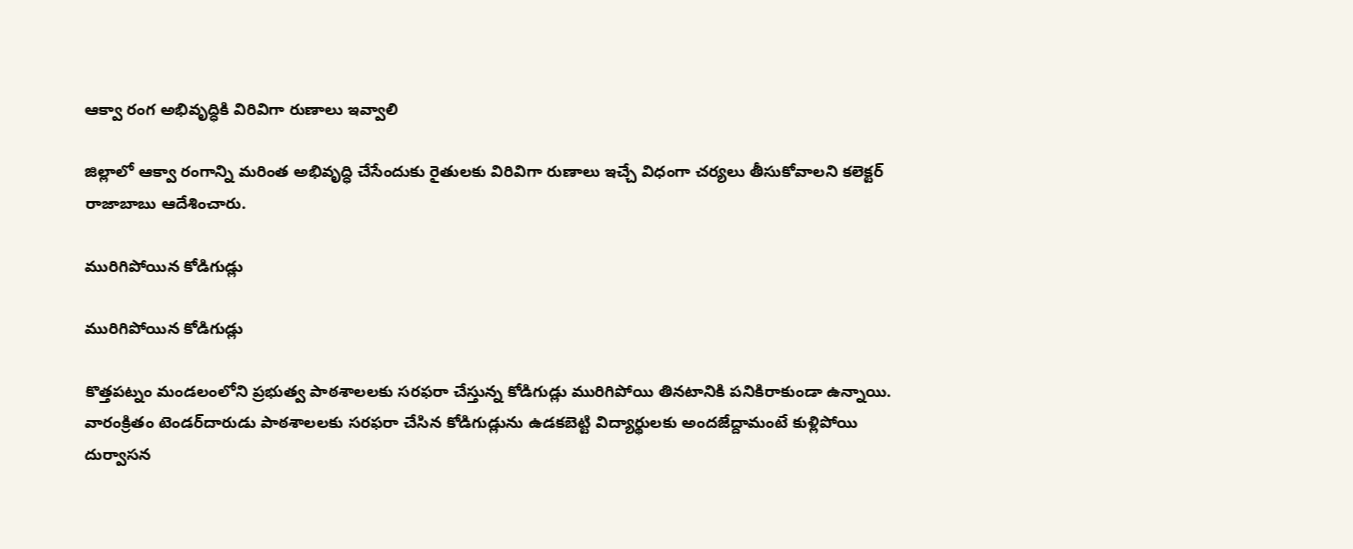ఆక్వా రంగ అభివృద్ధికి విరివిగా రుణాలు ఇవ్వాలి

జిల్లాలో ఆక్వా రంగాన్ని మరింత అభివృద్ధి చేసేందుకు రైతులకు విరివిగా రుణాలు ఇచ్చే విధంగా చర్యలు తీసుకోవాలని కలెక్టర్‌ రాజాబాబు ఆదేశించారు.

మురిగిపోయిన కోడిగుడ్లు

మురిగిపోయిన కోడిగుడ్లు

కొత్తపట్నం మండలంలోని ప్రభుత్వ పాఠశాలలకు సరఫరా చేస్తున్న కోడిగుడ్లు మురిగిపోయి తినటానికి పనికిరాకుండా ఉన్నాయి. వారంక్రితం టెండర్‌దారుడు పాఠశాలలకు సరఫరా చేసిన కోడిగుడ్లును ఉడకబెట్టి విద్యార్థులకు అందజేద్దామంటే కుళ్లిపోయి దుర్వాసన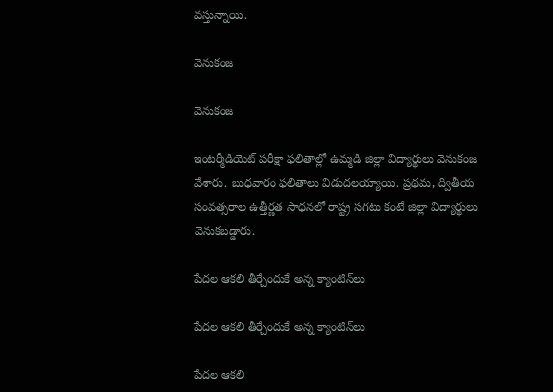వస్తున్నాయి.

వెనుకంజ

వెనుకంజ

ఇంటర్మీడియెట్‌ పరీక్షా ఫలితాల్లో ఉమ్మడి జిల్లా విద్యార్థులు వెనుకంజ వేశారు. బుధవారం ఫలితాలు విడుదలయ్యాయి. ప్రథమ, ద్వితీయ సంవత్సరాల ఉత్తీర్ణత సాధనలో రాష్ట్ర సగటు కంటే జిల్లా విద్యార్థులు వెనుకబడ్డారు.

పేదల ఆకలి తీర్చేందుకే అన్న క్యాంటిన్‌లు

పేదల ఆకలి తీర్చేందుకే అన్న క్యాంటిన్‌లు

పేదల ఆకలి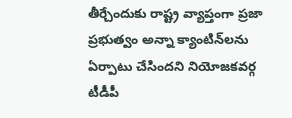తీర్చేందుకు రాష్ట్ర వ్యాప్తంగా ప్రజా ప్రభుత్వం అన్నా క్యాంటిన్‌లను ఏర్పాటు చేసిందని నియోజకవర్గ టీడీపీ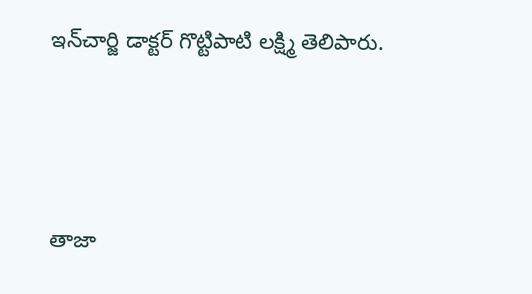ఇన్‌చార్జి డాక్టర్‌ గొట్టిపాటి లక్ష్మి తెలిపారు.



తాజా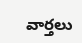వార్తలు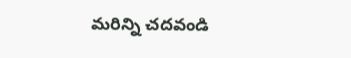మరిన్ని చదవండి